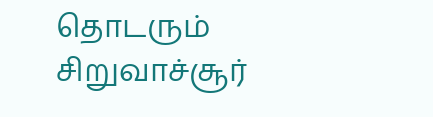தொடரும் சிறுவாச்சூர்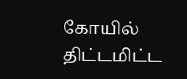கோயில் திட்டமிட்ட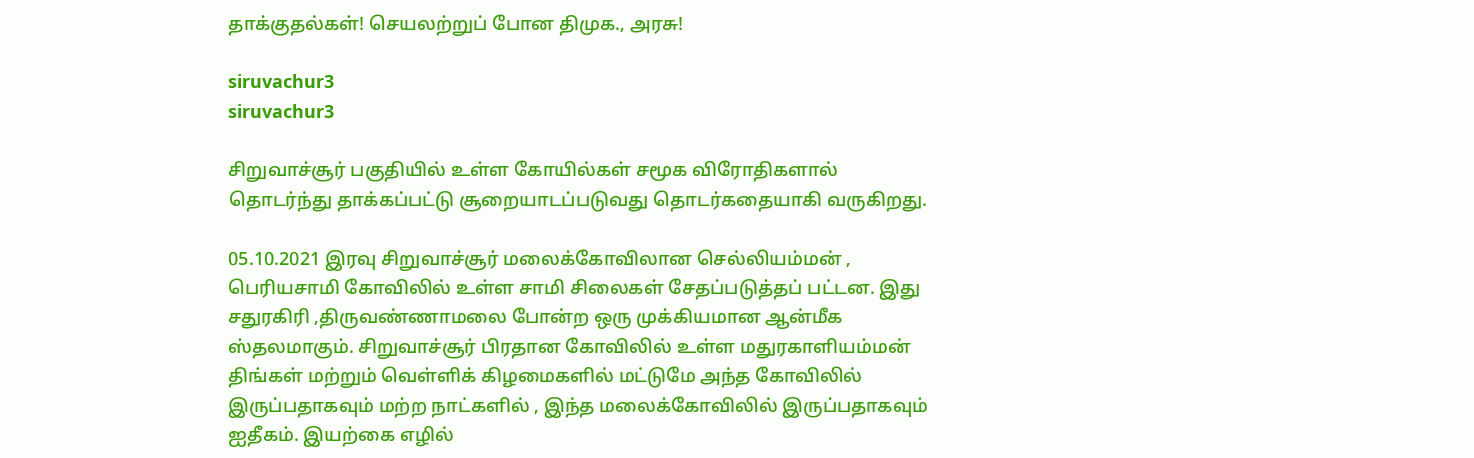தாக்குதல்கள்! செயலற்றுப் போன திமுக., அரசு!

siruvachur3
siruvachur3

சிறுவாச்சூர் பகுதியில் உள்ள கோயில்கள் சமூக விரோதிகளால் தொடர்ந்து தாக்கப்பட்டு சூறையாடப்படுவது தொடர்கதையாகி வருகிறது.

05.10.2021 இரவு சிறுவாச்சூர் மலைக்கோவிலான செல்லியம்மன் , பெரியசாமி கோவிலில் உள்ள சாமி சிலைகள் சேதப்படுத்தப் பட்டன. இது சதுரகிரி ,திருவண்ணாமலை போன்ற ஒரு முக்கியமான ஆன்மீக ஸ்தலமாகும். சிறுவாச்சூர் பிரதான கோவிலில் உள்ள மதுரகாளியம்மன் திங்கள் மற்றும் வெள்ளிக் கிழமைகளில் மட்டுமே அந்த கோவிலில் இருப்பதாகவும் மற்ற நாட்களில் , இந்த மலைக்கோவிலில் இருப்பதாகவும் ஐதீகம். இயற்கை எழில்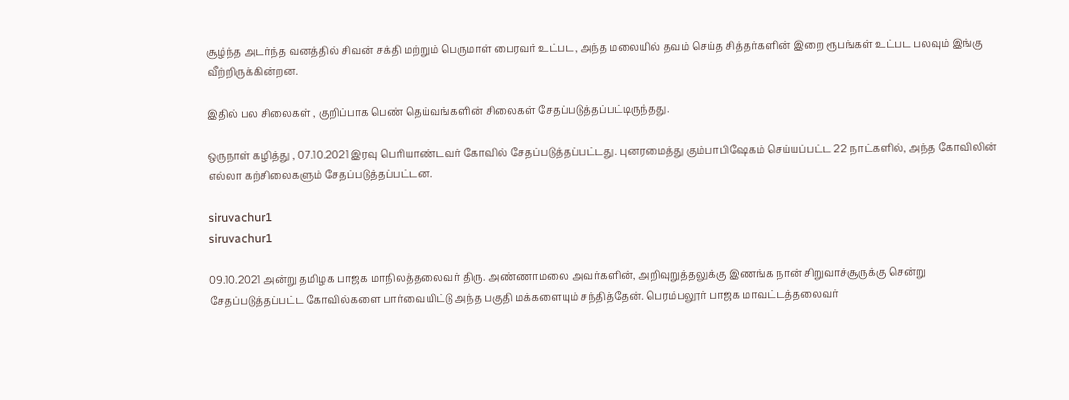சூழ்ந்த அடர்ந்த வனத்தில் சிவன் சக்தி மற்றும் பெருமாள் பைரவர் உட்பட, அந்த மலையில் தவம் செய்த சித்தர்களின் இறை ரூபங்கள் உட்பட பலவும் இங்கு வீற்றிருக்கின்றன.

இதில் பல சிலைகள் , குறிப்பாக பெண் தெய்வங்களின் சிலைகள் சேதப்படுத்தப்பட்டிருந்தது.

ஒருநாள் கழித்து , 07.10.2021 இரவு பெரியாண்டவர் கோவில் சேதப்படுத்தப்பட்டது. புனரமைத்து கும்பாபிஷேகம் செய்யப்பட்ட 22 நாட்களில், அந்த கோவிலின் எல்லா கற்சிலைகளும் சேதப்படுத்தப்பட்டன.

siruvachur1
siruvachur1

09.10.2021 அன்று தமிழக பாஜக மாநிலத்தலைவர் திரு. அண்ணாமலை அவர்களின், அறிவுறுத்தலுக்கு இணங்க நான் சிறுவாச்சூருக்கு சென்று
சேதப்படுத்தப்பட்ட கோவில்களை பார்வையிட்டு அந்த பகுதி மக்களையும் சந்தித்தேன். பெரம்பலூர் பாஜக மாவட்டத்தலைவர்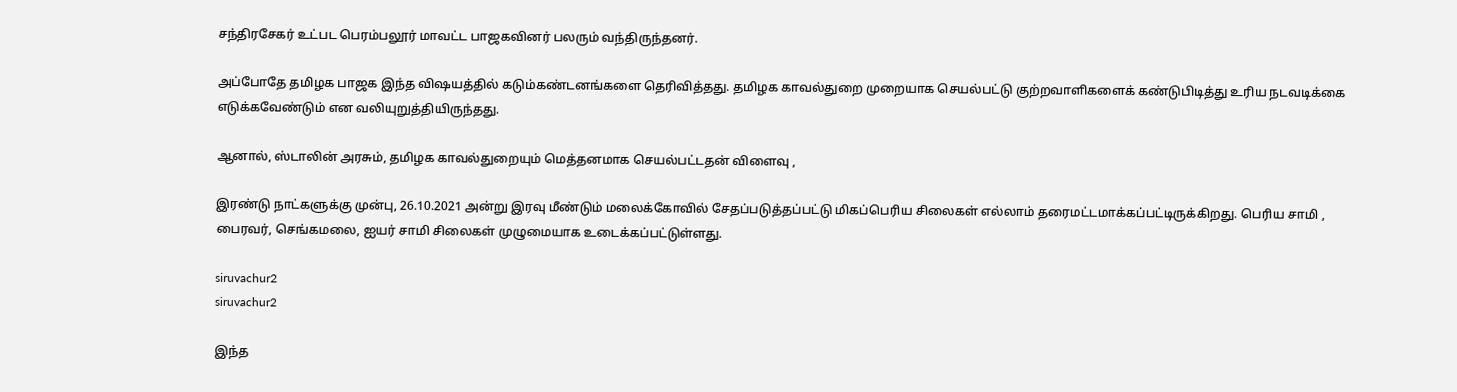சந்திரசேகர் உட்பட பெரம்பலூர் மாவட்ட பாஜகவினர் பலரும் வந்திருந்தனர்.

அப்போதே தமிழக பாஜக இந்த விஷயத்தில் கடும்கண்டனங்களை தெரிவித்தது. தமிழக காவல்துறை முறையாக செயல்பட்டு குற்றவாளிகளைக் கண்டுபிடித்து உரிய நடவடிக்கை எடுக்கவேண்டும் என வலியுறுத்தியிருந்தது.

ஆனால், ஸ்டாலின் அரசும், தமிழக காவல்துறையும் மெத்தனமாக செயல்பட்டதன் விளைவு ,

இரண்டு நாட்களுக்கு முன்பு, 26.10.2021 அன்று இரவு மீண்டும் மலைக்கோவில் சேதப்படுத்தப்பட்டு மிகப்பெரிய சிலைகள் எல்லாம் தரைமட்டமாக்கப்பட்டிருக்கிறது. பெரிய சாமி , பைரவர், செங்கமலை, ஐயர் சாமி சிலைகள் முழுமையாக உடைக்கப்பட்டுள்ளது.

siruvachur2
siruvachur2

இந்த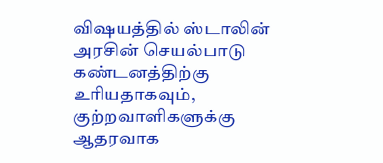விஷயத்தில் ஸ்டாலின் அரசின் செயல்பாடு கண்டனத்திற்கு உரியதாகவும், குற்றவாளிகளுக்கு ஆதரவாக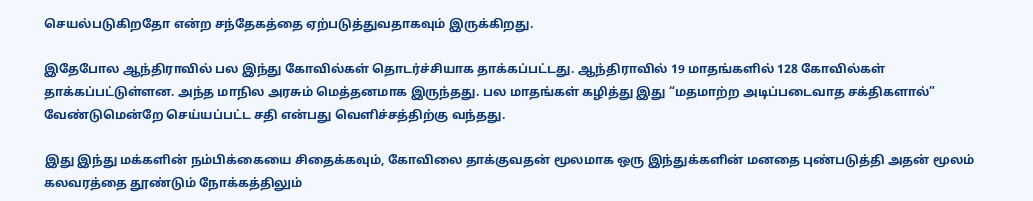செயல்படுகிறதோ என்ற சந்தேகத்தை ஏற்படுத்துவதாகவும் இருக்கிறது.

இதேபோல ஆந்திராவில் பல இந்து கோவில்கள் தொடர்ச்சியாக தாக்கப்பட்டது. ஆந்திராவில் 19 மாதங்களில் 128 கோவில்கள் தாக்கப்பட்டுள்ளன. அந்த மாநில அரசும் மெத்தனமாக இருந்தது. பல மாதங்கள் கழித்து இது “மதமாற்ற அடிப்படைவாத சக்திகளால்” வேண்டுமென்றே செய்யப்பட்ட சதி என்பது வெளிச்சத்திற்கு வந்தது.

இது இந்து மக்களின் நம்பிக்கையை சிதைக்கவும், கோவிலை தாக்குவதன் மூலமாக ஒரு இந்துக்களின் மனதை புண்படுத்தி அதன் மூலம் கலவரத்தை தூண்டும் நோக்கத்திலும்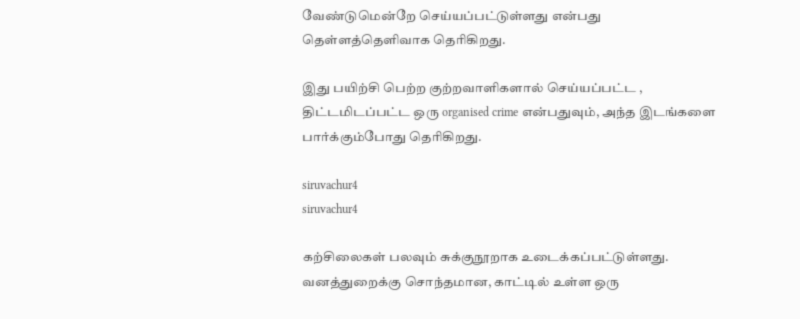வேண்டுமென்றே செய்யப்பட்டுள்ளது என்பது தெள்ளத்தெளிவாக தெரிகிறது.

இது பயிற்சி பெற்ற குற்றவாளிகளால் செய்யப்பட்ட , திட்டமிடப்பட்ட ஒரு organised crime என்பதுவும், அந்த இடங்களை பார்க்கும்போது தெரிகிறது.

siruvachur4
siruvachur4

கற்சிலைகள் பலவும் சுக்குநூறாக உடைக்கப்பட்டுள்ளது. வனத்துறைக்கு சொந்தமான, காட்டில் உள்ள ஒரு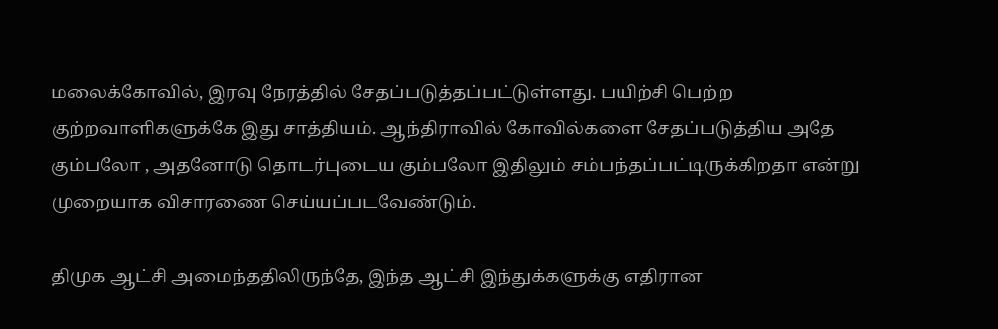மலைக்கோவில், இரவு நேரத்தில் சேதப்படுத்தப்பட்டுள்ளது. பயிற்சி பெற்ற குற்றவாளிகளுக்கே இது சாத்தியம். ஆந்திராவில் கோவில்களை சேதப்படுத்திய அதே கும்பலோ , அதனோடு தொடர்புடைய கும்பலோ இதிலும் சம்பந்தப்பட்டிருக்கிறதா என்று முறையாக விசாரணை செய்யப்படவேண்டும்.

திமுக ஆட்சி அமைந்ததிலிருந்தே, இந்த ஆட்சி இந்துக்களுக்கு எதிரான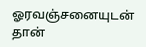ஓரவஞ்சனையுடன் தான்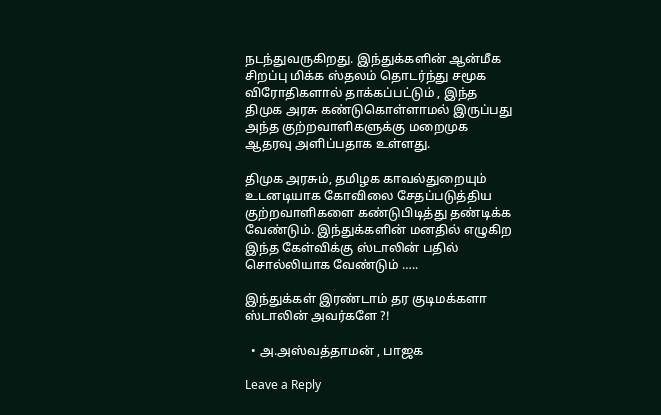நடந்துவருகிறது. இந்துக்களின் ஆன்மீக சிறப்பு மிக்க ஸ்தலம் தொடர்ந்து சமூக விரோதிகளால் தாக்கப்பட்டும் , இந்த திமுக அரசு கண்டுகொள்ளாமல் இருப்பது அந்த குற்றவாளிகளுக்கு மறைமுக ஆதரவு அளிப்பதாக உள்ளது.

திமுக அரசும், தமிழக காவல்துறையும் உடனடியாக கோவிலை சேதப்படுத்திய குற்றவாளிகளை கண்டுபிடித்து தண்டிக்க வேண்டும். இந்துக்களின் மனதில் எழுகிற இந்த கேள்விக்கு ஸ்டாலின் பதில் சொல்லியாக வேண்டும் …..

இந்துக்கள் இரண்டாம் தர குடிமக்களா ஸ்டாலின் அவர்களே ?!

  • அ.அஸ்வத்தாமன் , பாஜக

Leave a Reply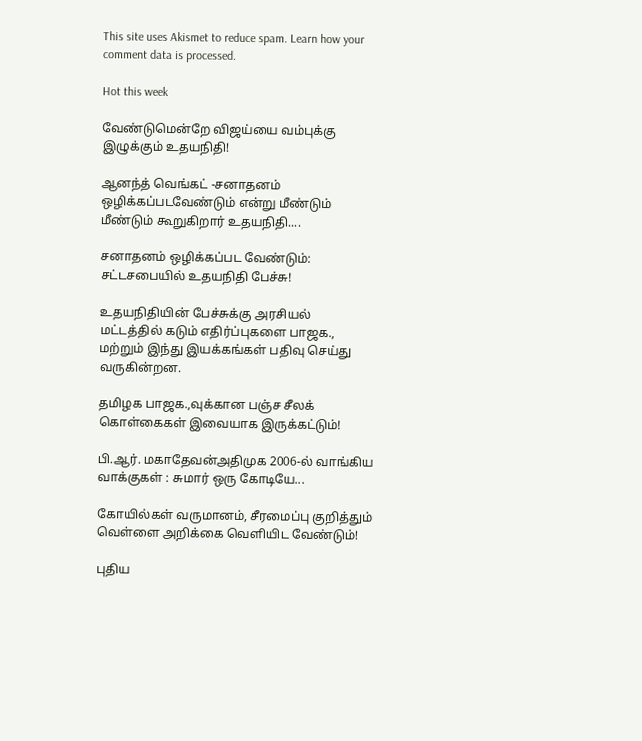This site uses Akismet to reduce spam. Learn how your comment data is processed.

Hot this week

வேண்டுமென்றே விஜய்யை வம்புக்கு இழுக்கும் உதயநிதி!

ஆனந்த் வெங்கட் -சனாதனம் ஒழிக்கப்படவேண்டும் என்று மீண்டும் மீண்டும் கூறுகிறார் உதயநிதி....

சனாதனம் ஒழிக்கப்பட வேண்டும்: சட்டசபையில் உதயநிதி பேச்சு!

உதயநிதியின் பேச்சுக்கு அரசியல் மட்டத்தில் கடும் எதிர்ப்புகளை பாஜக., மற்றும் இந்து இயக்கங்கள் பதிவு செய்து வருகின்றன.

தமிழக பாஜக.,வுக்கான பஞ்ச சீலக் கொள்கைகள் இவையாக இருக்கட்டும்!

பி.ஆர். மகாதேவன்அதிமுக 2006-ல் வாங்கிய வாக்குகள் : சுமார் ஒரு கோடியே...

கோயில்கள் வருமானம், சீரமைப்பு குறித்தும் வெள்ளை அறிக்கை வெளியிட வேண்டும்!

புதிய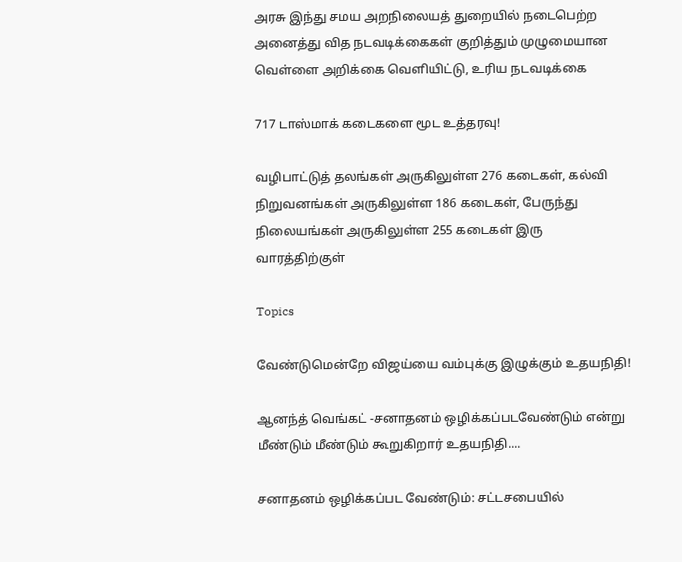அரசு இந்து சமய அறநிலையத் துறையில் நடைபெற்ற அனைத்து வித நடவடிக்கைகள் குறித்தும் முழுமையான வெள்ளை அறிக்கை வெளியிட்டு, உரிய நடவடிக்கை

717 டாஸ்மாக் கடைகளை மூட உத்தரவு!

வழிபாட்டுத் தலங்கள் அருகிலுள்ள 276 கடைகள், கல்வி நிறுவனங்கள் அருகிலுள்ள 186 கடைகள், பேருந்து நிலையங்கள் அருகிலுள்ள 255 கடைகள் இரு வாரத்திற்குள்

Topics

வேண்டுமென்றே விஜய்யை வம்புக்கு இழுக்கும் உதயநிதி!

ஆனந்த் வெங்கட் -சனாதனம் ஒழிக்கப்படவேண்டும் என்று மீண்டும் மீண்டும் கூறுகிறார் உதயநிதி....

சனாதனம் ஒழிக்கப்பட வேண்டும்: சட்டசபையில்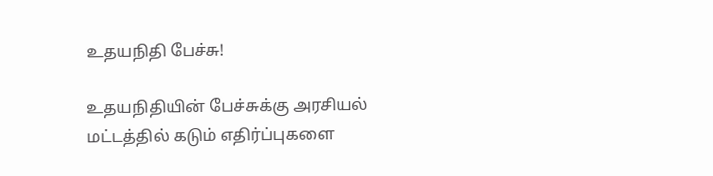உதயநிதி பேச்சு!

உதயநிதியின் பேச்சுக்கு அரசியல் மட்டத்தில் கடும் எதிர்ப்புகளை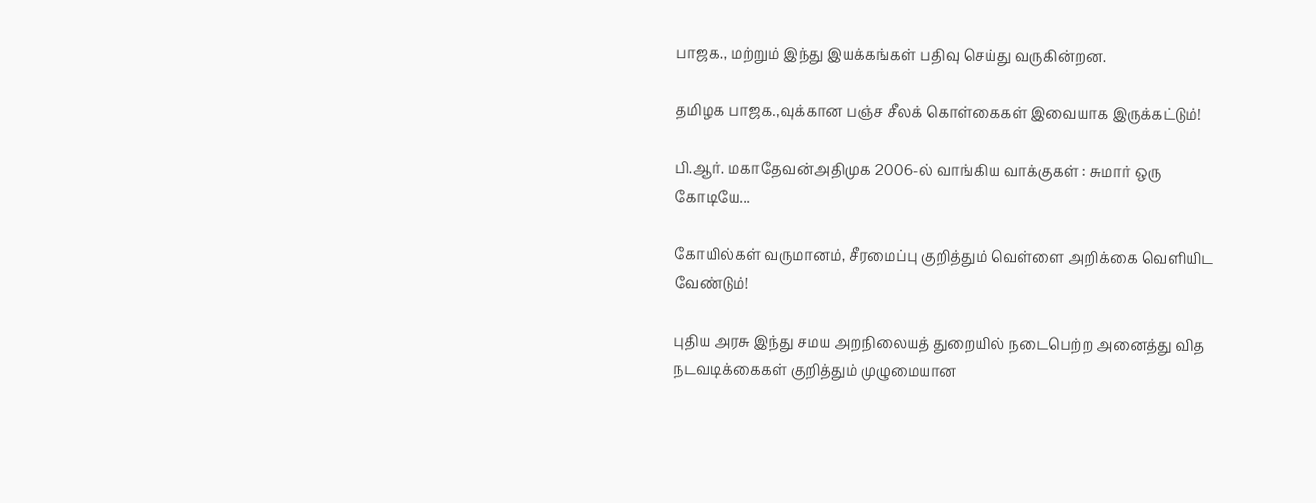பாஜக., மற்றும் இந்து இயக்கங்கள் பதிவு செய்து வருகின்றன.

தமிழக பாஜக.,வுக்கான பஞ்ச சீலக் கொள்கைகள் இவையாக இருக்கட்டும்!

பி.ஆர். மகாதேவன்அதிமுக 2006-ல் வாங்கிய வாக்குகள் : சுமார் ஒரு கோடியே...

கோயில்கள் வருமானம், சீரமைப்பு குறித்தும் வெள்ளை அறிக்கை வெளியிட வேண்டும்!

புதிய அரசு இந்து சமய அறநிலையத் துறையில் நடைபெற்ற அனைத்து வித நடவடிக்கைகள் குறித்தும் முழுமையான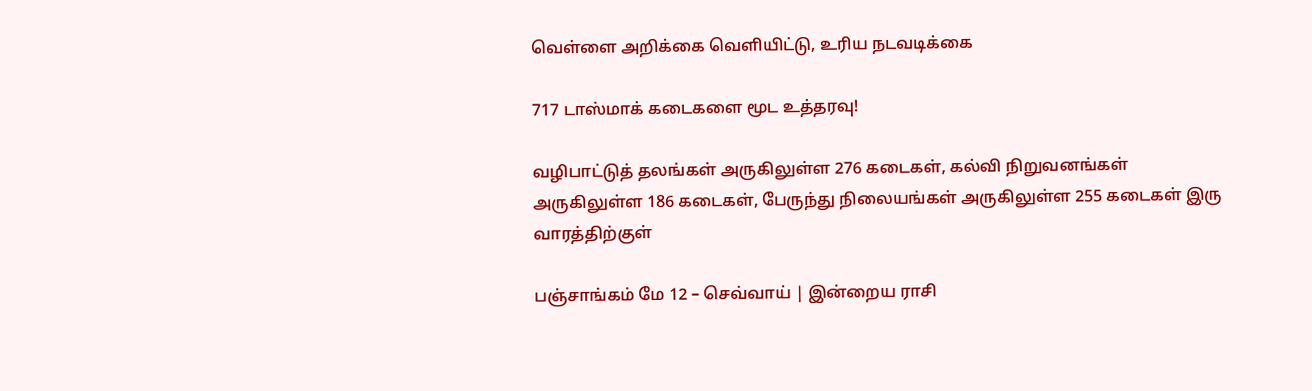வெள்ளை அறிக்கை வெளியிட்டு, உரிய நடவடிக்கை

717 டாஸ்மாக் கடைகளை மூட உத்தரவு!

வழிபாட்டுத் தலங்கள் அருகிலுள்ள 276 கடைகள், கல்வி நிறுவனங்கள் அருகிலுள்ள 186 கடைகள், பேருந்து நிலையங்கள் அருகிலுள்ள 255 கடைகள் இரு வாரத்திற்குள்

பஞ்சாங்கம் மே 12 – செவ்வாய் | இன்றைய ராசி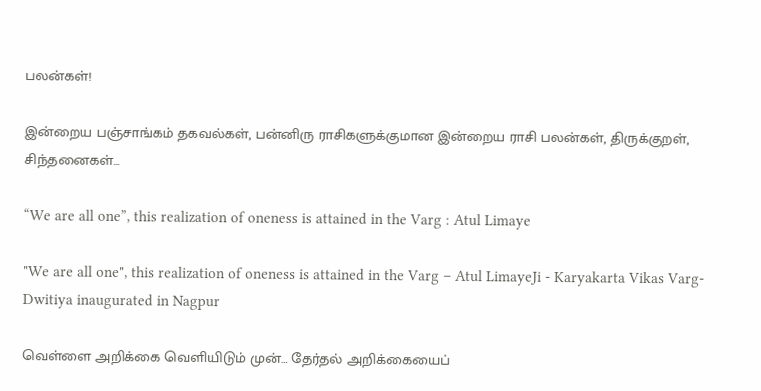பலன்கள்!

இன்றைய பஞ்சாங்கம் தகவல்கள், பன்னிரு ராசிகளுக்குமான இன்றைய ராசி பலன்கள், திருக்குறள், சிந்தனைகள்...

“We are all one”, this realization of oneness is attained in the Varg : Atul Limaye

"We are all one", this realization of oneness is attained in the Varg – Atul LimayeJi - Karyakarta Vikas Varg-Dwitiya inaugurated in Nagpur

வெள்ளை அறிக்கை வெளியிடும் முன்… தேர்தல் அறிக்கையைப்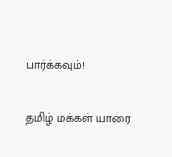பார்க்கவும்!

தமிழ் மக்கள் யாரை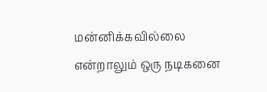மன்னிக்கவில்லை என்றாலும் ஒரு நடிகனை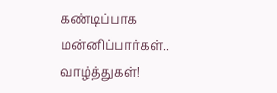கண்டிப்பாக மன்னிப்பார்கள்.. வாழ்த்துகள்!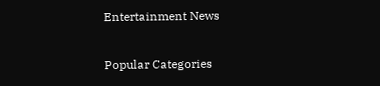Entertainment News

Popular Categories